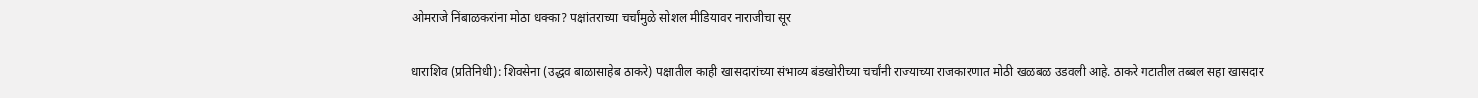ओमराजे निंबाळकरांना मोठा धक्का? पक्षांतराच्या चर्चांमुळे सोशल मीडियावर नाराजीचा सूर


धाराशिव (प्रतिनिधी): शिवसेना (उद्धव बाळासाहेब ठाकरे) पक्षातील काही खासदारांच्या संभाव्य बंडखोरीच्या चर्चांनी राज्याच्या राजकारणात मोठी खळबळ उडवली आहे. ठाकरे गटातील तब्बल सहा खासदार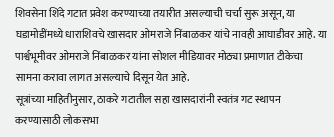शिवसेना शिंदे गटात प्रवेश करण्याच्या तयारीत असल्याची चर्चा सुरू असून, या घडामोडींमध्ये धाराशिवचे खासदार ओमराजे निंबाळकर यांचे नावही आघाडीवर आहे. या पार्श्वभूमीवर ओमराजे निंबाळकर यांना सोशल मीडियावर मोठ्या प्रमाणात टीकेचा सामना करावा लागत असल्याचे दिसून येत आहे.
सूत्रांच्या माहितीनुसार, ठाकरे गटातील सहा खासदारांनी स्वतंत्र गट स्थापन करण्यासाठी लोकसभा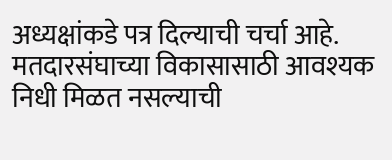अध्यक्षांकडे पत्र दिल्याची चर्चा आहे. मतदारसंघाच्या विकासासाठी आवश्यक निधी मिळत नसल्याची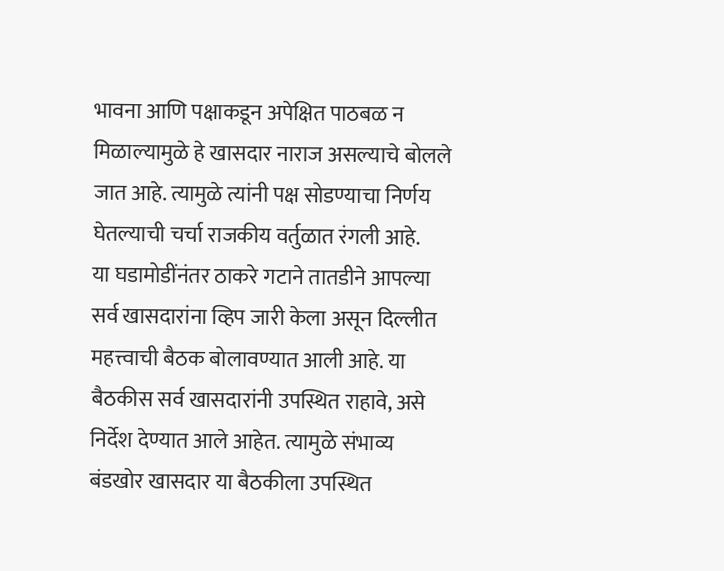भावना आणि पक्षाकडून अपेक्षित पाठबळ न मिळाल्यामुळे हे खासदार नाराज असल्याचे बोलले जात आहे. त्यामुळे त्यांनी पक्ष सोडण्याचा निर्णय घेतल्याची चर्चा राजकीय वर्तुळात रंगली आहे.
या घडामोडींनंतर ठाकरे गटाने तातडीने आपल्या सर्व खासदारांना व्हिप जारी केला असून दिल्लीत महत्त्वाची बैठक बोलावण्यात आली आहे. या बैठकीस सर्व खासदारांनी उपस्थित राहावे, असे निर्देश देण्यात आले आहेत. त्यामुळे संभाव्य बंडखोर खासदार या बैठकीला उपस्थित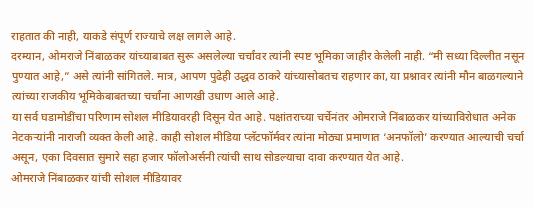राहतात की नाही, याकडे संपूर्ण राज्याचे लक्ष लागले आहे.
दरम्यान, ओमराजे निंबाळकर यांच्याबाबत सुरू असलेल्या चर्चांवर त्यांनी स्पष्ट भूमिका जाहीर केलेली नाही. “मी सध्या दिल्लीत नसून पुण्यात आहे,” असे त्यांनी सांगितले. मात्र, आपण पुढेही उद्धव ठाकरे यांच्यासोबतच राहणार का, या प्रश्नावर त्यांनी मौन बाळगल्याने त्यांच्या राजकीय भूमिकेबाबतच्या चर्चांना आणखी उधाण आले आहे.
या सर्व घडामोडींचा परिणाम सोशल मीडियावरही दिसून येत आहे. पक्षांतराच्या चर्चेनंतर ओमराजे निंबाळकर यांच्याविरोधात अनेक नेटकऱ्यांनी नाराजी व्यक्त केली आहे. काही सोशल मीडिया प्लॅटफॉर्मवर त्यांना मोठ्या प्रमाणात ‘अनफॉलो’ करण्यात आल्याची चर्चा असून, एका दिवसात सुमारे सहा हजार फॉलोअर्सनी त्यांची साथ सोडल्याचा दावा करण्यात येत आहे.
ओमराजे निंबाळकर यांची सोशल मीडियावर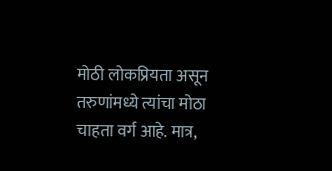मोठी लोकप्रियता असून तरुणांमध्ये त्यांचा मोठा चाहता वर्ग आहे. मात्र,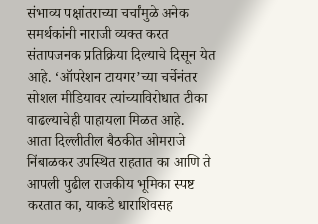संभाव्य पक्षांतराच्या चर्चांमुळे अनेक समर्थकांनी नाराजी व्यक्त करत संतापजनक प्रतिक्रिया दिल्याचे दिसून येत आहे. ‘ऑपरेशन टायगर’च्या चर्चेनंतर सोशल मीडियावर त्यांच्याविरोधात टीका वाढल्याचेही पाहायला मिळत आहे.
आता दिल्लीतील बैठकीत ओमराजे निंबाळकर उपस्थित राहतात का आणि ते आपली पुढील राजकीय भूमिका स्पष्ट करतात का, याकडे धाराशिवसह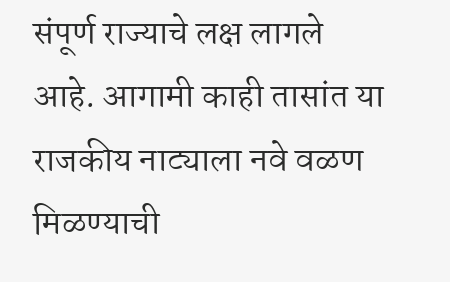संपूर्ण राज्याचे लक्ष लागले आहे. आगामी काही तासांत या राजकीय नाट्याला नवे वळण मिळण्याची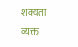शक्यता व्यक्त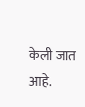केली जात आहे.